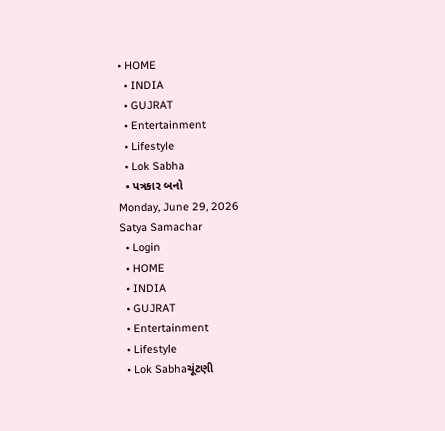• HOME
  • INDIA
  • GUJRAT
  • Entertainment
  • Lifestyle
  • Lok Sabha
  • પત્રકાર બનો
Monday, June 29, 2026
Satya Samachar
  • Login
  • HOME
  • INDIA
  • GUJRAT
  • Entertainment
  • Lifestyle
  • Lok Sabhaચૂંટણી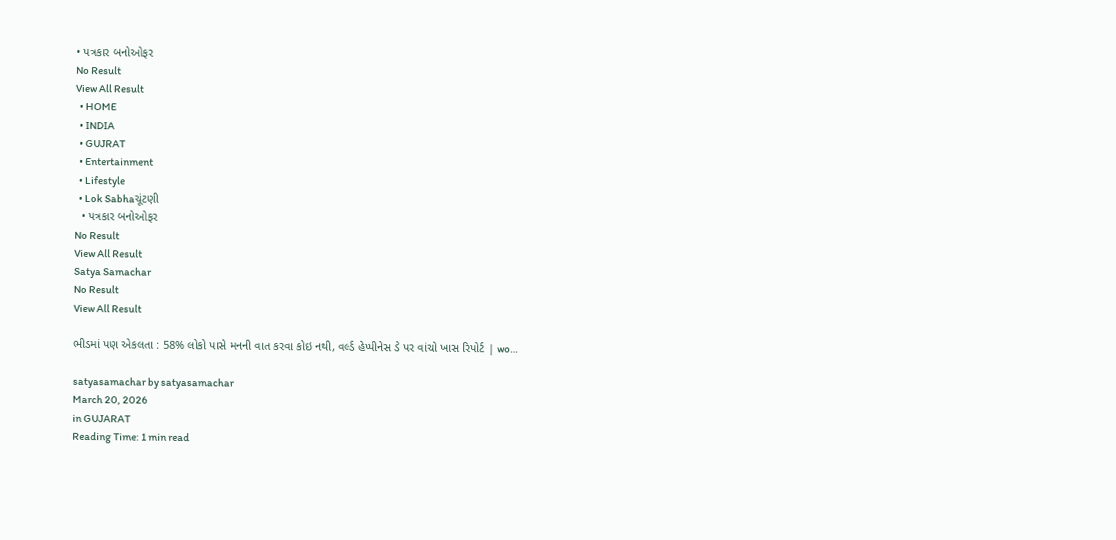• પત્રકાર બનોઓફર
No Result
View All Result
  • HOME
  • INDIA
  • GUJRAT
  • Entertainment
  • Lifestyle
  • Lok Sabhaચૂંટણી
  • પત્રકાર બનોઓફર
No Result
View All Result
Satya Samachar
No Result
View All Result

ભીડમાં પણ એકલતા : 58% લોકો પાસે મનની વાત કરવા કોઇ નથી, વર્લ્ડ હેપ્પીનેસ ડે પર વાંચો ખાસ રિપોર્ટ | wo…

satyasamachar by satyasamachar
March 20, 2026
in GUJARAT
Reading Time: 1 min read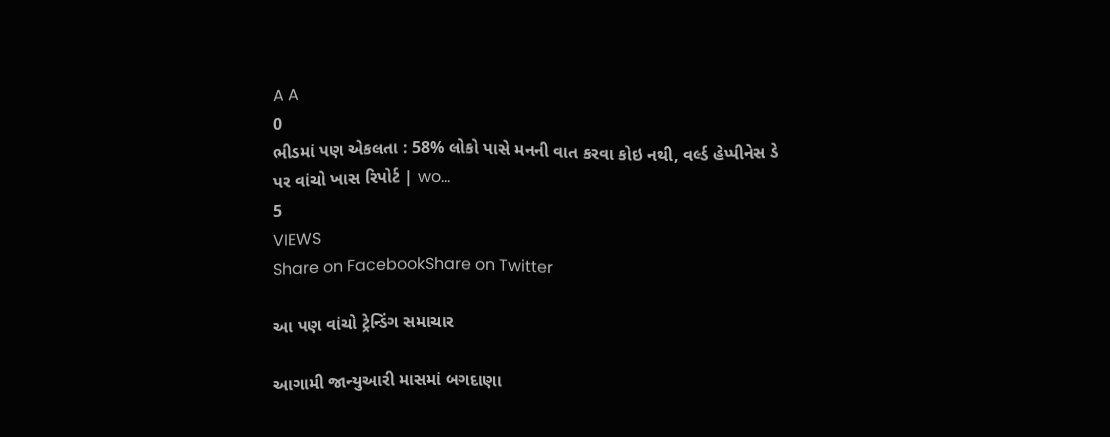A A
0
ભીડમાં પણ એકલતા : 58% લોકો પાસે મનની વાત કરવા કોઇ નથી, વર્લ્ડ હેપ્પીનેસ ડે પર વાંચો ખાસ રિપોર્ટ | wo…
5
VIEWS
Share on FacebookShare on Twitter

આ પણ વાંચો ટ્રેન્ડિંગ સમાચાર

આગામી જાન્યુઆરી માસમાં બગદાણા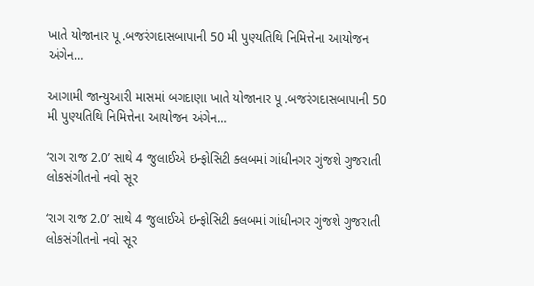ખાતે યોજાનાર પૂ .બજરંગદાસબાપાની 50 મી પુણ્યતિથિ નિમિત્તેના આયોજન અંગેન…

આગામી જાન્યુઆરી માસમાં બગદાણા ખાતે યોજાનાર પૂ .બજરંગદાસબાપાની 50 મી પુણ્યતિથિ નિમિત્તેના આયોજન અંગેન…

‘રાગ રાજ 2.0’ સાથે 4 જુલાઈએ ઇન્ફોસિટી ક્લબમાં ગાંધીનગર ગુંજશે ગુજરાતી લોકસંગીતનો નવો સૂર

‘રાગ રાજ 2.0’ સાથે 4 જુલાઈએ ઇન્ફોસિટી ક્લબમાં ગાંધીનગર ગુંજશે ગુજરાતી લોકસંગીતનો નવો સૂર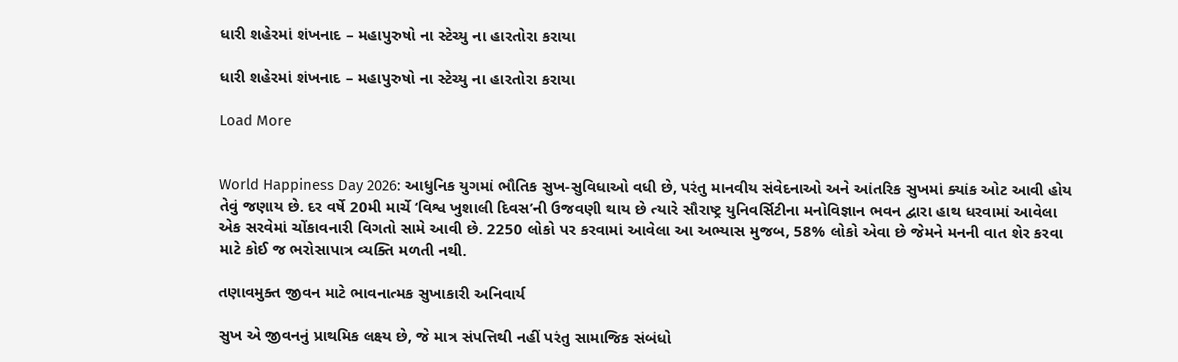ધારી શહેરમાં શંખનાદ – મહાપુરુષો ના સ્ટેચ્યુ ના હારતોરા કરાયા

ધારી શહેરમાં શંખનાદ – મહાપુરુષો ના સ્ટેચ્યુ ના હારતોરા કરાયા

Load More


World Happiness Day 2026: આધુનિક યુગમાં ભૌતિક સુખ-સુવિધાઓ વધી છે, પરંતુ માનવીય સંવેદનાઓ અને આંતરિક સુખમાં ક્યાંક ઓટ આવી હોય તેવું જણાય છે. દર વર્ષે 20મી માર્ચે ‘વિશ્વ ખુશાલી દિવસ’ની ઉજવણી થાય છે ત્યારે સૌરાષ્ટ્ર યુનિવર્સિટીના મનોવિજ્ઞાન ભવન દ્વારા હાથ ધરવામાં આવેલા એક સરવેમાં ચોંકાવનારી વિગતો સામે આવી છે. 2250 લોકો પર કરવામાં આવેલા આ અભ્યાસ મુજબ, 58% લોકો એવા છે જેમને મનની વાત શેર કરવા માટે કોઈ જ ભરોસાપાત્ર વ્યક્તિ મળતી નથી.

તણાવમુક્ત જીવન માટે ભાવનાત્મક સુખાકારી અનિવાર્ય

સુખ એ જીવનનું પ્રાથમિક લક્ષ્ય છે, જે માત્ર સંપત્તિથી નહીં પરંતુ સામાજિક સંબંધો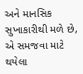અને માનસિક સુખાકારીથી મળે છે, એ સમજવા માટે થયેલા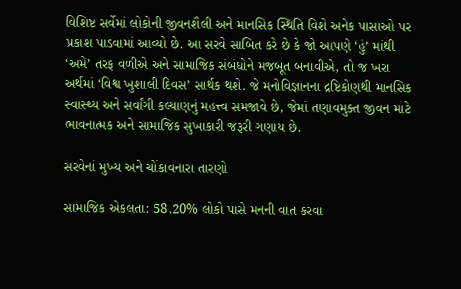વિશિષ્ટ સર્વેમાં લોકોની જીવનશૈલી અને માનસિક સ્થિતિ વિશે અનેક પાસાઓ પર પ્રકાશ પાડવામાં આવ્યો છે. આ સરવે સાબિત કરે છે કે જો આપણે ‘હું’ માંથી ‘અમે’ તરફ વળીએ અને સામાજિક સંબંધોને મજબૂત બનાવીએ, તો જ ખરા અર્થમાં ‘વિશ્વ ખુશાલી દિવસ’ સાર્થક થશે. જે મનોવિજ્ઞાનના દ્રષ્ટિકોણથી માનસિક સ્વાસ્થ્ય અને સર્વાંગી કલ્યાણનું મહત્ત્વ સમજાવે છે, જેમાં તણાવમુક્ત જીવન માટે ભાવનાત્મક અને સામાજિક સુખાકારી જરૂરી ગણાય છે.

સરવેનાં મુખ્ય અને ચોંકાવનારા તારણો

સામાજિક એકલતા: 58.20% લોકો પાસે મનની વાત કરવા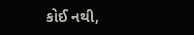કોઈ નથી,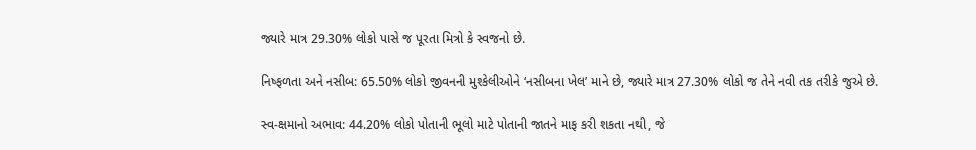જ્યારે માત્ર 29.30% લોકો પાસે જ પૂરતા મિત્રો કે સ્વજનો છે.

નિષ્ફળતા અને નસીબ: 65.50% લોકો જીવનની મુશ્કેલીઓને ‘નસીબના ખેલ’ માને છે, જ્યારે માત્ર 27.30% લોકો જ તેને નવી તક તરીકે જુએ છે.

સ્વ-ક્ષમાનો અભાવ: 44.20% લોકો પોતાની ભૂલો માટે પોતાની જાતને માફ કરી શકતા નથી, જે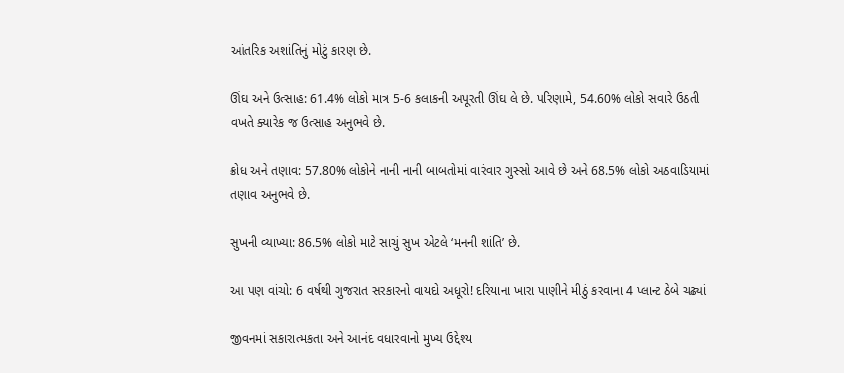આંતરિક અશાંતિનું મોટું કારણ છે.

ઊંઘ અને ઉત્સાહ: 61.4% લોકો માત્ર 5-6 કલાકની અપૂરતી ઊંઘ લે છે. પરિણામે, 54.60% લોકો સવારે ઉઠતી વખતે ક્યારેક જ ઉત્સાહ અનુભવે છે.

ક્રોધ અને તણાવ: 57.80% લોકોને નાની નાની બાબતોમાં વારંવાર ગુસ્સો આવે છે અને 68.5% લોકો અઠવાડિયામાં તણાવ અનુભવે છે.

સુખની વ્યાખ્યા: 86.5% લોકો માટે સાચું સુખ એટલે ‘મનની શાંતિ’ છે.

આ પણ વાંચો: 6 વર્ષથી ગુજરાત સરકારનો વાયદો અધૂરો! દરિયાના ખારા પાણીને મીઠું કરવાના 4 પ્લાન્ટ ઠેબે ચઢ્યાં

જીવનમાં સકારાત્મકતા અને આનંદ વધારવાનો મુખ્ય ઉદ્દેશ્ય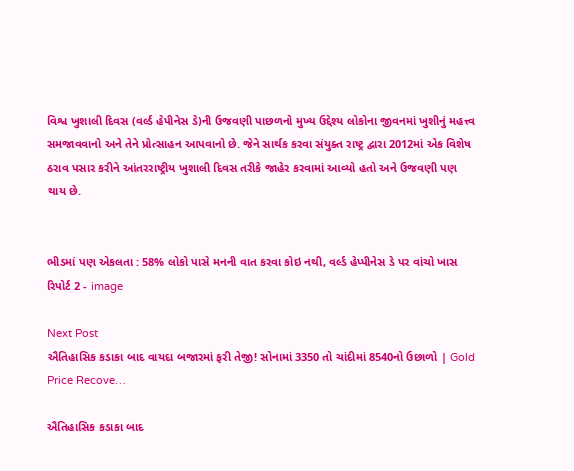વિશ્વ ખુશાલી દિવસ (વર્લ્ડ હેપીનેસ ડે)ની ઉજવણી પાછળનો મુખ્ય ઉદ્દેશ્ય લોકોના જીવનમાં ખુશીનું મહત્ત્વ સમજાવવાનો અને તેને પ્રોત્સાહન આપવાનો છે. જેને સાર્થક કરવા સંયુક્ત રાષ્ટ્ર દ્વારા 2012માં એક વિશેષ ઠરાવ પસાર કરીને આંતરરાષ્ટ્રીય ખુશાલી દિવસ તરીકે જાહેર કરવામાં આવ્યો હતો અને ઉજવણી પણ થાય છે.


ભીડમાં પણ એકલતા : 58% લોકો પાસે મનની વાત કરવા કોઇ નથી, વર્લ્ડ હેપ્પીનેસ ડે પર વાંચો ખાસ રિપોર્ટ 2 - image

Next Post
ઐતિહાસિક કડાકા બાદ વાયદા બજારમાં ફરી તેજી! સોનામાં 3350 તો ચાંદીમાં 8540નો ઉછાળો | Gold Price Recove…

ઐતિહાસિક કડાકા બાદ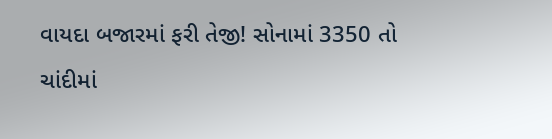વાયદા બજારમાં ફરી તેજી! સોનામાં 3350 તો ચાંદીમાં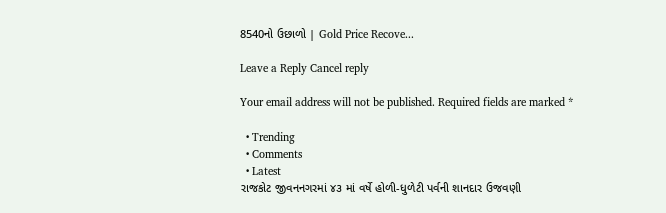8540નો ઉછાળો | Gold Price Recove...

Leave a Reply Cancel reply

Your email address will not be published. Required fields are marked *

  • Trending
  • Comments
  • Latest
રાજકોટ જીવનનગરમાં ૪૩ માં વર્ષે હોળી-ધુળેટી પર્વની શાનદાર ઉજવણી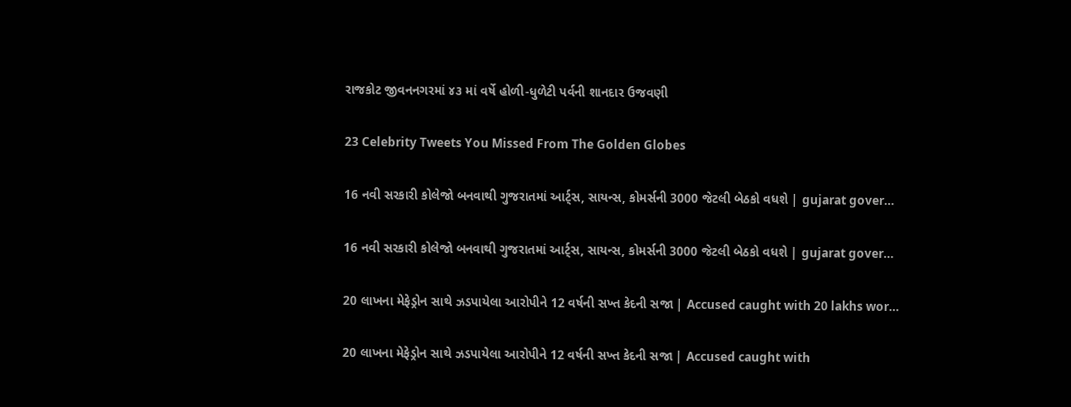રાજકોટ જીવનનગરમાં ૪૩ માં વર્ષે હોળી-ધુળેટી પર્વની શાનદાર ઉજવણી

23 Celebrity Tweets You Missed From The Golden Globes

16 નવી સરકારી કોલેજો બનવાથી ગુજરાતમાં આર્ટ્સ, સાયન્સ, કોમર્સની 3000 જેટલી બેઠકો વધશે | gujarat gover…

16 નવી સરકારી કોલેજો બનવાથી ગુજરાતમાં આર્ટ્સ, સાયન્સ, કોમર્સની 3000 જેટલી બેઠકો વધશે | gujarat gover…

20 લાખના મેફેડ્રોન સાથે ઝડપાયેલા આરોપીને 12 વર્ષની સખ્ત કેદની સજા | Accused caught with 20 lakhs wor…

20 લાખના મેફેડ્રોન સાથે ઝડપાયેલા આરોપીને 12 વર્ષની સખ્ત કેદની સજા | Accused caught with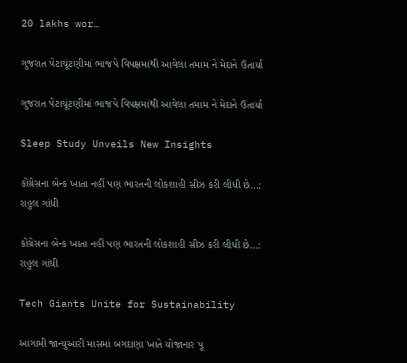20 lakhs wor…

ગુજરાત પેટાચૂંટણીમાં ભાજપે વિપક્ષમાંથી આવેલા તમામ ને મેદાને ઉતાર્યા

ગુજરાત પેટાચૂંટણીમાં ભાજપે વિપક્ષમાંથી આવેલા તમામ ને મેદાને ઉતાર્યા

Sleep Study Unveils New Insights

કોંગ્રેસના બેન્ક ખાતા નહીં પણ ભારતની લોકશાહી સીઝ કરી લીધી છે…:  રાહુલ ગાંધી

કોંગ્રેસના બેન્ક ખાતા નહીં પણ ભારતની લોકશાહી સીઝ કરી લીધી છે…: રાહુલ ગાંધી

Tech Giants Unite for Sustainability

આગામી જાન્યુઆરી માસમાં બગદાણા ખાતે યોજાનાર પૂ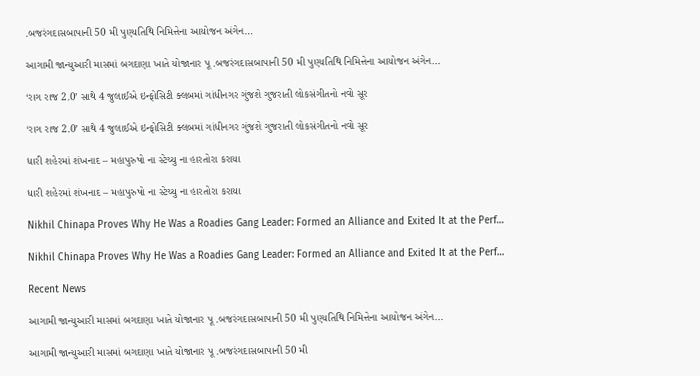.બજરંગદાસબાપાની 50 મી પુણ્યતિથિ નિમિત્તેના આયોજન અંગેન…

આગામી જાન્યુઆરી માસમાં બગદાણા ખાતે યોજાનાર પૂ .બજરંગદાસબાપાની 50 મી પુણ્યતિથિ નિમિત્તેના આયોજન અંગેન…

‘રાગ રાજ 2.0’ સાથે 4 જુલાઈએ ઇન્ફોસિટી ક્લબમાં ગાંધીનગર ગુંજશે ગુજરાતી લોકસંગીતનો નવો સૂર

‘રાગ રાજ 2.0’ સાથે 4 જુલાઈએ ઇન્ફોસિટી ક્લબમાં ગાંધીનગર ગુંજશે ગુજરાતી લોકસંગીતનો નવો સૂર

ધારી શહેરમાં શંખનાદ – મહાપુરુષો ના સ્ટેચ્યુ ના હારતોરા કરાયા

ધારી શહેરમાં શંખનાદ – મહાપુરુષો ના સ્ટેચ્યુ ના હારતોરા કરાયા

Nikhil Chinapa Proves Why He Was a Roadies Gang Leader: Formed an Alliance and Exited It at the Perf…

Nikhil Chinapa Proves Why He Was a Roadies Gang Leader: Formed an Alliance and Exited It at the Perf…

Recent News

આગામી જાન્યુઆરી માસમાં બગદાણા ખાતે યોજાનાર પૂ .બજરંગદાસબાપાની 50 મી પુણ્યતિથિ નિમિત્તેના આયોજન અંગેન…

આગામી જાન્યુઆરી માસમાં બગદાણા ખાતે યોજાનાર પૂ .બજરંગદાસબાપાની 50 મી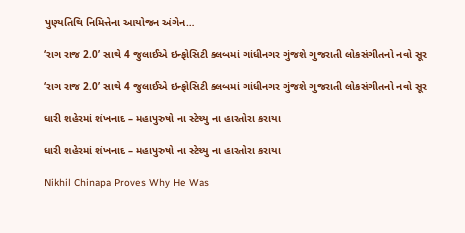પુણ્યતિથિ નિમિત્તેના આયોજન અંગેન…

‘રાગ રાજ 2.0’ સાથે 4 જુલાઈએ ઇન્ફોસિટી ક્લબમાં ગાંધીનગર ગુંજશે ગુજરાતી લોકસંગીતનો નવો સૂર

‘રાગ રાજ 2.0’ સાથે 4 જુલાઈએ ઇન્ફોસિટી ક્લબમાં ગાંધીનગર ગુંજશે ગુજરાતી લોકસંગીતનો નવો સૂર

ધારી શહેરમાં શંખનાદ – મહાપુરુષો ના સ્ટેચ્યુ ના હારતોરા કરાયા

ધારી શહેરમાં શંખનાદ – મહાપુરુષો ના સ્ટેચ્યુ ના હારતોરા કરાયા

Nikhil Chinapa Proves Why He Was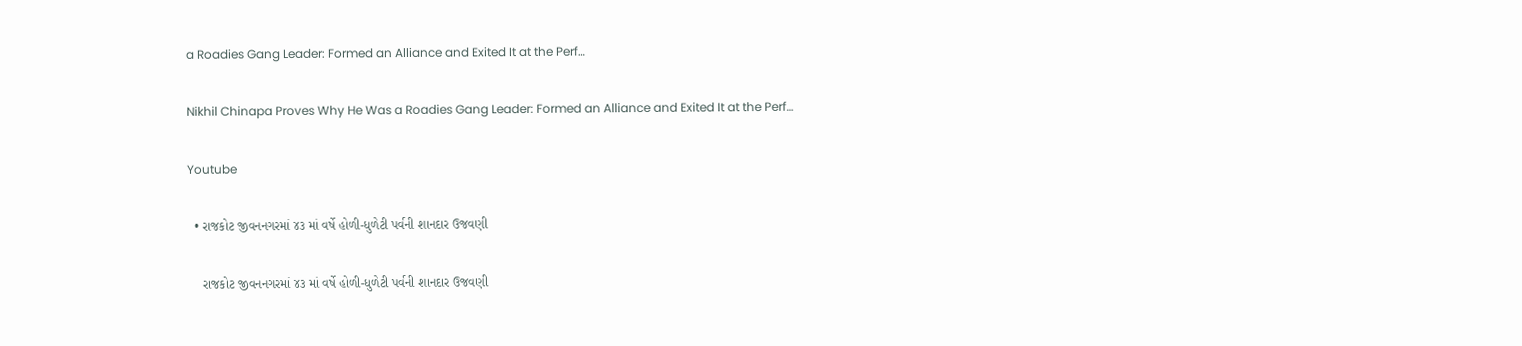a Roadies Gang Leader: Formed an Alliance and Exited It at the Perf…

Nikhil Chinapa Proves Why He Was a Roadies Gang Leader: Formed an Alliance and Exited It at the Perf…

Youtube

  • રાજકોટ જીવનનગરમાં ૪૩ માં વર્ષે હોળી-ધુળેટી પર્વની શાનદાર ઉજવણી

    રાજકોટ જીવનનગરમાં ૪૩ માં વર્ષે હોળી-ધુળેટી પર્વની શાનદાર ઉજવણી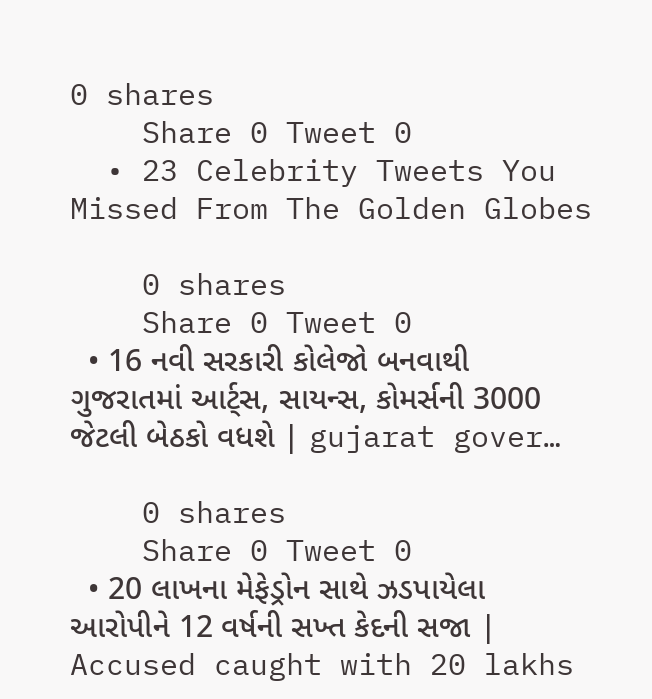0 shares
    Share 0 Tweet 0
  • 23 Celebrity Tweets You Missed From The Golden Globes

    0 shares
    Share 0 Tweet 0
  • 16 નવી સરકારી કોલેજો બનવાથી ગુજરાતમાં આર્ટ્સ, સાયન્સ, કોમર્સની 3000 જેટલી બેઠકો વધશે | gujarat gover…

    0 shares
    Share 0 Tweet 0
  • 20 લાખના મેફેડ્રોન સાથે ઝડપાયેલા આરોપીને 12 વર્ષની સખ્ત કેદની સજા | Accused caught with 20 lakhs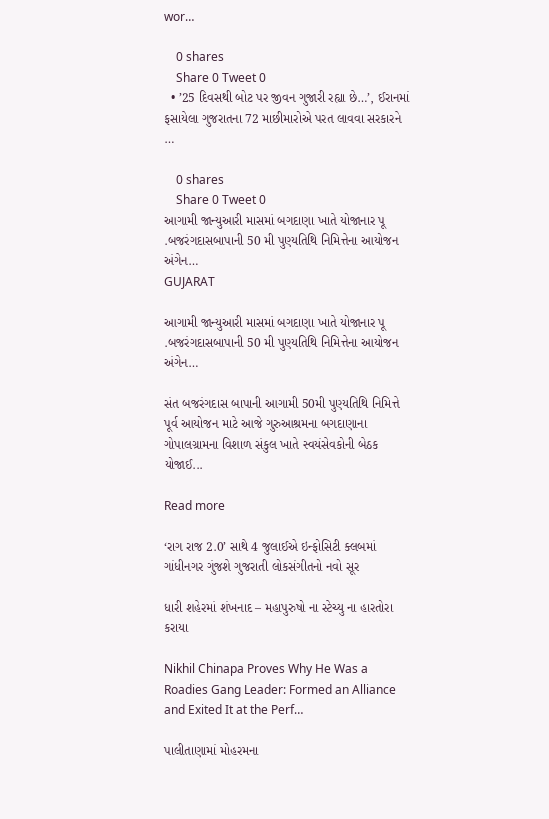wor…

    0 shares
    Share 0 Tweet 0
  • ’25 દિવસથી બોટ પર જીવન ગુજારી રહ્યા છે…’, ઈરાનમાં ફસાયેલા ગુજરાતના 72 માછીમારોએ પરત લાવવા સરકારને …

    0 shares
    Share 0 Tweet 0
આગામી જાન્યુઆરી માસમાં બગદાણા ખાતે યોજાનાર પૂ .બજરંગદાસબાપાની 50 મી પુણ્યતિથિ નિમિત્તેના આયોજન અંગેન…
GUJARAT

આગામી જાન્યુઆરી માસમાં બગદાણા ખાતે યોજાનાર પૂ .બજરંગદાસબાપાની 50 મી પુણ્યતિથિ નિમિત્તેના આયોજન અંગેન…

સંત બજરંગદાસ બાપાની આગામી 50મી પુણ્યતિથિ નિમિત્તે પૂર્વ આયોજન માટે આજે ગુરુઆશ્રમના બગદાણાના ગોપાલગ્રામના વિશાળ સંકુલ ખાતે સ્વયંસેવકોની બેઠક યોજાઈ...

Read more

‘રાગ રાજ 2.0’ સાથે 4 જુલાઈએ ઇન્ફોસિટી ક્લબમાં ગાંધીનગર ગુંજશે ગુજરાતી લોકસંગીતનો નવો સૂર

ધારી શહેરમાં શંખનાદ – મહાપુરુષો ના સ્ટેચ્યુ ના હારતોરા કરાયા

Nikhil Chinapa Proves Why He Was a Roadies Gang Leader: Formed an Alliance and Exited It at the Perf…

પાલીતાણામાં મોહરમના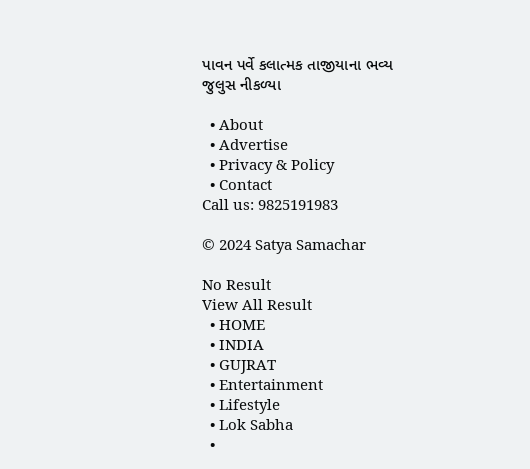પાવન પર્વે કલાત્મક તાજીયાના ભવ્ય જુલુસ નીકળ્યા

  • About
  • Advertise
  • Privacy & Policy
  • Contact
Call us: 9825191983

© 2024 Satya Samachar

No Result
View All Result
  • HOME
  • INDIA
  • GUJRAT
  • Entertainment
  • Lifestyle
  • Lok Sabha
  •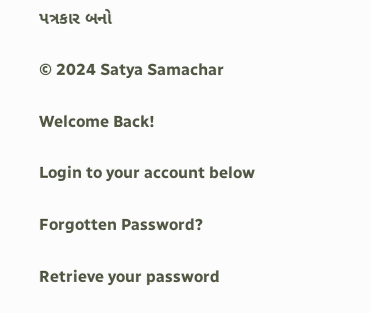પત્રકાર બનો

© 2024 Satya Samachar

Welcome Back!

Login to your account below

Forgotten Password?

Retrieve your password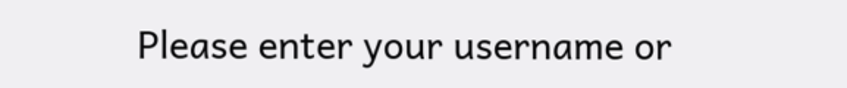Please enter your username or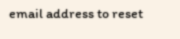email address to reset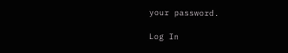your password.

Log In